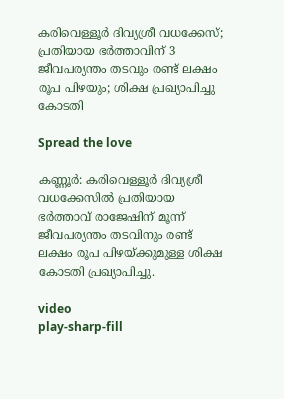കരിവെള്ളൂര്‍ ദിവ്യശ്രീ വധക്കേസ്; പ്രതിയായ ഭർത്താവിന് 3 ജീവപര്യന്തം തടവും രണ്ട് ലക്ഷം രൂപ പിഴയും; ശിക്ഷ പ്രഖ്യാപിച്ചു കോടതി

Spread the love

കണ്ണൂർ: കരിവെള്ളൂര്‍ ദിവ്യശ്രീ വധക്കേസില്‍ പ്രതിയായ ഭര്‍ത്താവ് രാജേഷിന് മൂന്ന് ജീവപര്യന്തം തടവിനും രണ്ട് ലക്ഷം രൂപ പിഴയ്‌ക്കുമുള്ള ശിക്ഷ കോടതി പ്രഖ്യാപിച്ചു.

video
play-sharp-fill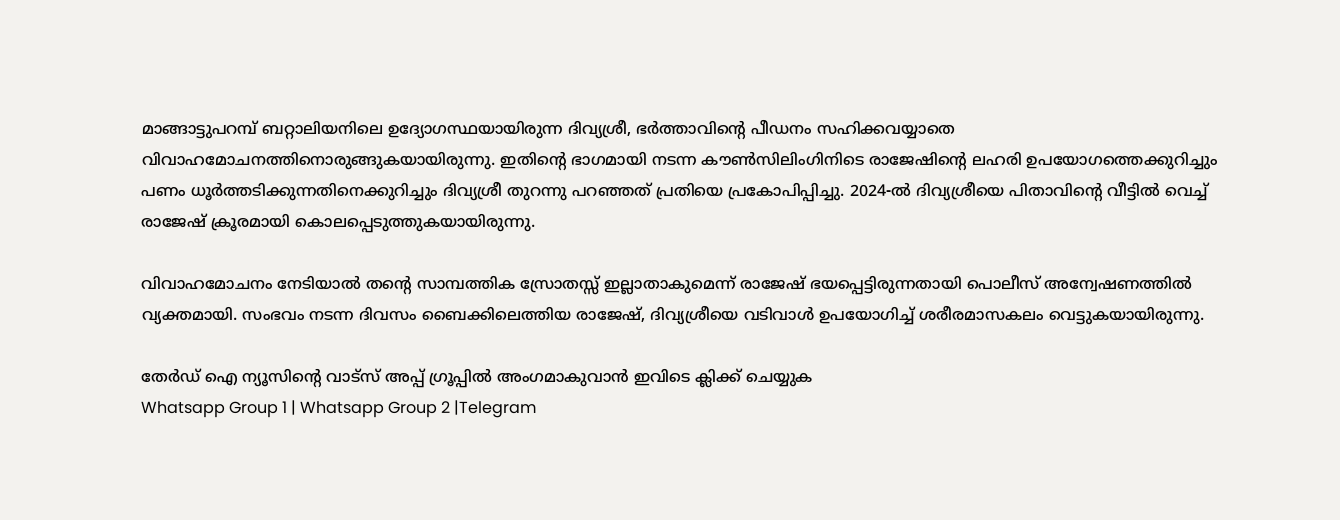മാങ്ങാട്ടുപറമ്പ് ബറ്റാലിയനിലെ ഉദ്യോഗസ്ഥയായിരുന്ന ദിവ്യശ്രീ, ഭര്‍ത്താവിന്റെ പീഡനം സഹിക്കവയ്യാതെ വിവാഹമോചനത്തിനൊരുങ്ങുകയായിരുന്നു. ഇതിന്റെ ഭാഗമായി നടന്ന കൗണ്‍സിലിംഗിനിടെ രാജേഷിന്റെ ലഹരി ഉപയോഗത്തെക്കുറിച്ചും പണം ധൂര്‍ത്തടിക്കുന്നതിനെക്കുറിച്ചും ദിവ്യശ്രീ തുറന്നു പറഞ്ഞത് പ്രതിയെ പ്രകോപിപ്പിച്ചു. 2024-ല്‍ ദിവ്യശ്രീയെ പിതാവിന്റെ വീട്ടില്‍ വെച്ച്‌ രാജേഷ് ക്രൂരമായി കൊലപ്പെടുത്തുകയായിരുന്നു.

വിവാഹമോചനം നേടിയാല്‍ തന്റെ സാമ്പത്തിക സ്രോതസ്സ് ഇല്ലാതാകുമെന്ന് രാജേഷ് ഭയപ്പെട്ടിരുന്നതായി പൊലീസ് അന്വേഷണത്തില്‍ വ്യക്തമായി. സംഭവം നടന്ന ദിവസം ബൈക്കിലെത്തിയ രാജേഷ്, ദിവ്യശ്രീയെ വടിവാള്‍ ഉപയോഗിച്ച്‌ ശരീരമാസകലം വെട്ടുകയായിരുന്നു.

തേർഡ് ഐ ന്യൂസിന്റെ വാട്സ് അപ്പ് ഗ്രൂപ്പിൽ അംഗമാകുവാൻ ഇവിടെ ക്ലിക്ക് ചെയ്യുക
Whatsapp Group 1 | Whatsapp Group 2 |Telegram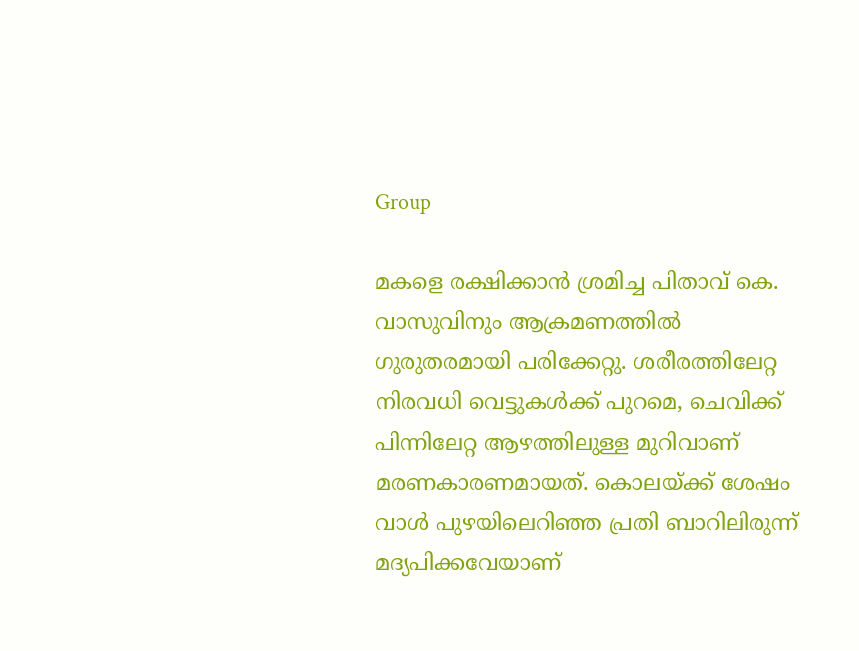Group

മകളെ രക്ഷിക്കാന്‍ ശ്രമിച്ച പിതാവ് കെ. വാസുവിനും ആക്രമണത്തില്‍ ഗുരുതരമായി പരിക്കേറ്റു. ശരീരത്തിലേറ്റ നിരവധി വെട്ടുകള്‍ക്ക് പുറമെ, ചെവിക്ക് പിന്നിലേറ്റ ആഴത്തിലുള്ള മുറിവാണ് മരണകാരണമായത്. കൊലയ്‌ക്ക് ശേഷം വാള്‍ പുഴയിലെറിഞ്ഞ പ്രതി ബാറിലിരുന്ന് മദ്യപിക്കവേയാണ്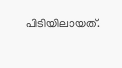പിടിയിലായത്.